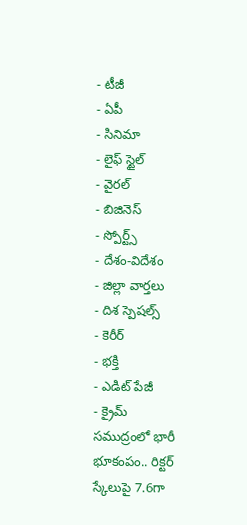- టీజీ
- ఏపీ
- సినిమా
- లైఫ్ స్టైల్
- వైరల్
- బిజినెస్
- స్పోర్ట్స్
- దేశం-విదేశం
- జిల్లా వార్తలు
- దిశ స్పెషల్స్
- కెరీర్
- భక్తి
- ఎడిట్ పేజీ
- క్రైమ్
సముద్రంలో భారీ భూకంపం.. రిక్టర్ స్కేలుపై 7.6గా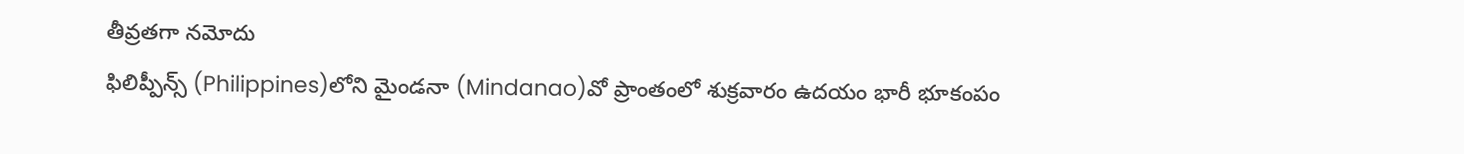తీవ్రతగా నమోదు
ఫిలిప్పీన్స్ (Philippines)లోని మైండనా (Mindanao)వో ప్రాంతంలో శుక్రవారం ఉదయం భారీ భూకంపం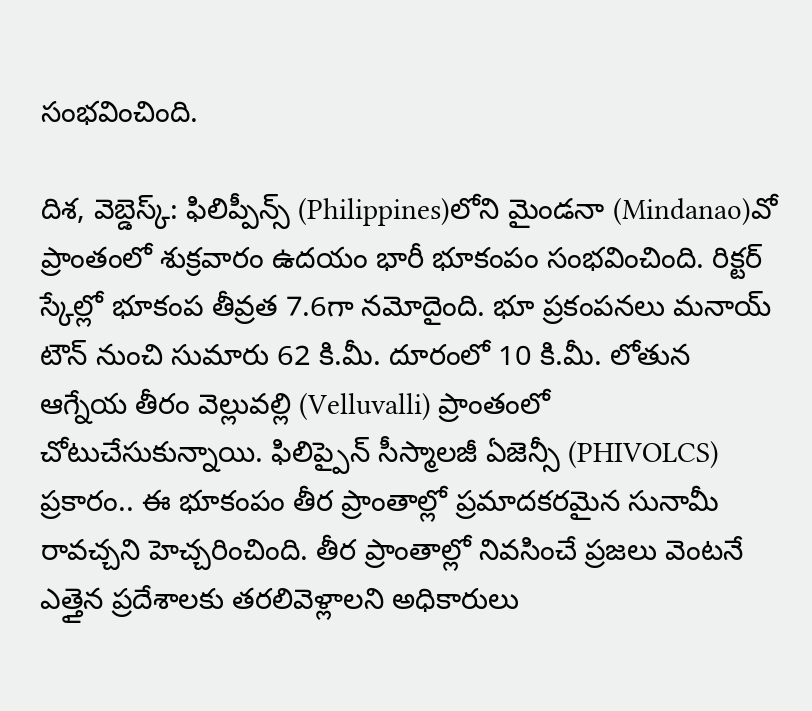సంభవించింది.

దిశ, వెబ్డెస్క్: ఫిలిప్పీన్స్ (Philippines)లోని మైండనా (Mindanao)వో ప్రాంతంలో శుక్రవారం ఉదయం భారీ భూకంపం సంభవించింది. రిక్టర్ స్కేల్లో భూకంప తీవ్రత 7.6గా నమోదైంది. భూ ప్రకంపనలు మనాయ్ టౌన్ నుంచి సుమారు 62 కి.మీ. దూరంలో 10 కి.మీ. లోతున ఆగ్నేయ తీరం వెల్లువల్లి (Velluvalli) ప్రాంతంలో చోటుచేసుకున్నాయి. ఫిలిప్పైన్ సీస్మాలజీ ఏజెన్సీ (PHIVOLCS) ప్రకారం.. ఈ భూకంపం తీర ప్రాంతాల్లో ప్రమాదకరమైన సునామీ రావచ్చని హెచ్చరించింది. తీర ప్రాంతాల్లో నివసించే ప్రజలు వెంటనే ఎత్తైన ప్రదేశాలకు తరలివెళ్లాలని అధికారులు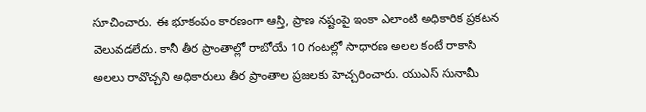సూచించారు. ఈ భూకంపం కారణంగా ఆస్తి, ప్రాణ నష్టంపై ఇంకా ఎలాంటి అధికారిక ప్రకటన వెలువడలేదు. కానీ తీర ప్రాంతాల్లో రాబోయే 10 గంటల్లో సాధారణ అలల కంటే రాకాసి అలలు రావొచ్చని అధికారులు తీర ప్రాంతాల ప్రజలకు హెచ్చరించారు. యుఎస్ సునామీ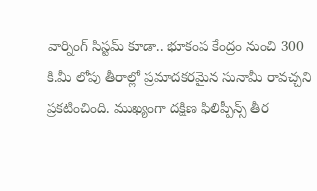వార్నింగ్ సిస్టమ్ కూడా.. భూకంప కేంద్రం నుంచి 300 కి.మీ లోపు తీరాల్లో ప్రమాదకరమైన సునామీ రావచ్చని ప్రకటించింది. ముఖ్యంగా దక్షిణ ఫిలిప్పీన్స్ తీర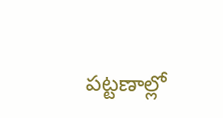పట్టణాల్లో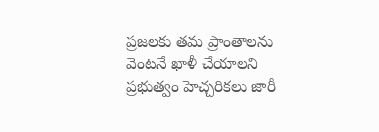ప్రజలకు తమ ప్రాంతాలను వెంటనే ఖాళీ చేయాలని ప్రభుత్వం హెచ్చరికలు జారీ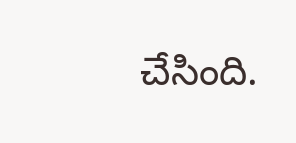చేసింది.